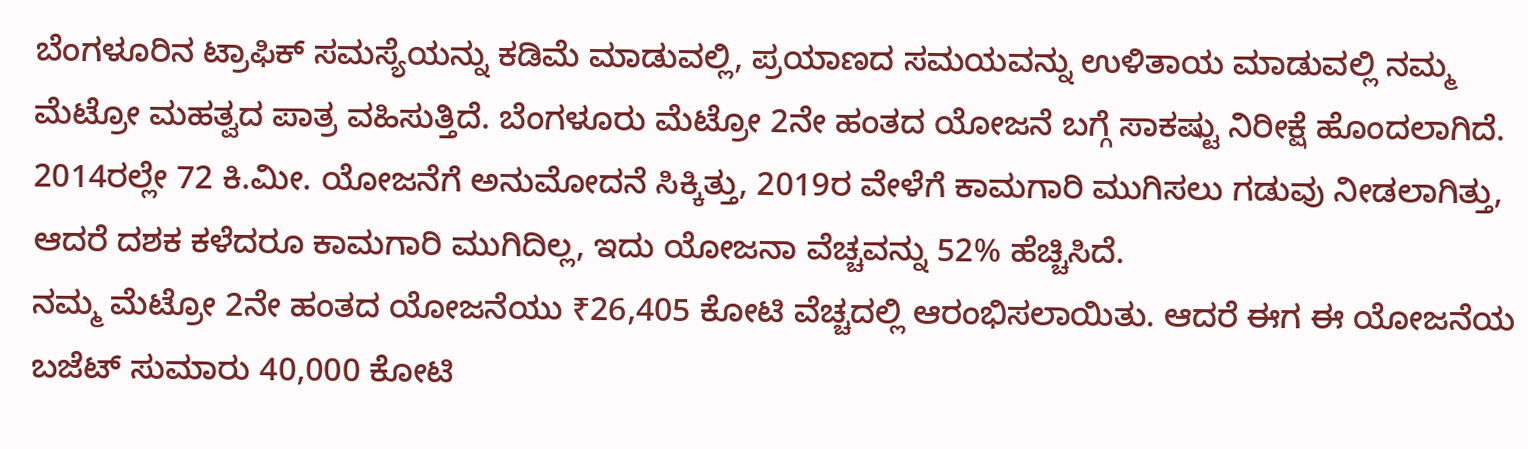ಬೆಂಗಳೂರಿನ ಟ್ರಾಫಿಕ್ ಸಮಸ್ಯೆಯನ್ನು ಕಡಿಮೆ ಮಾಡುವಲ್ಲಿ, ಪ್ರಯಾಣದ ಸಮಯವನ್ನು ಉಳಿತಾಯ ಮಾಡುವಲ್ಲಿ ನಮ್ಮ ಮೆಟ್ರೋ ಮಹತ್ವದ ಪಾತ್ರ ವಹಿಸುತ್ತಿದೆ. ಬೆಂಗಳೂರು ಮೆಟ್ರೋ 2ನೇ ಹಂತದ ಯೋಜನೆ ಬಗ್ಗೆ ಸಾಕಷ್ಟು ನಿರೀಕ್ಷೆ ಹೊಂದಲಾಗಿದೆ. 2014ರಲ್ಲೇ 72 ಕಿ.ಮೀ. ಯೋಜನೆಗೆ ಅನುಮೋದನೆ ಸಿಕ್ಕಿತ್ತು, 2019ರ ವೇಳೆಗೆ ಕಾಮಗಾರಿ ಮುಗಿಸಲು ಗಡುವು ನೀಡಲಾಗಿತ್ತು, ಆದರೆ ದಶಕ ಕಳೆದರೂ ಕಾಮಗಾರಿ ಮುಗಿದಿಲ್ಲ, ಇದು ಯೋಜನಾ ವೆಚ್ಚವನ್ನು 52% ಹೆಚ್ಚಿಸಿದೆ.
ನಮ್ಮ ಮೆಟ್ರೋ 2ನೇ ಹಂತದ ಯೋಜನೆಯು ₹26,405 ಕೋಟಿ ವೆಚ್ಚದಲ್ಲಿ ಆರಂಭಿಸಲಾಯಿತು. ಆದರೆ ಈಗ ಈ ಯೋಜನೆಯ ಬಜೆಟ್ ಸುಮಾರು 40,000 ಕೋಟಿ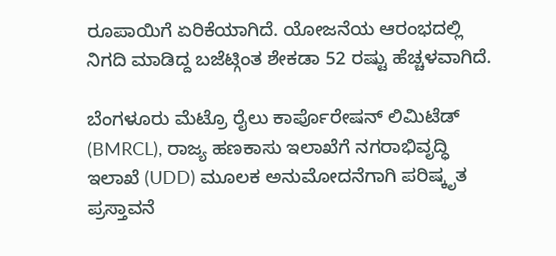ರೂಪಾಯಿಗೆ ಏರಿಕೆಯಾಗಿದೆ. ಯೋಜನೆಯ ಆರಂಭದಲ್ಲಿ ನಿಗದಿ ಮಾಡಿದ್ದ ಬಜೆಟ್ಗಿಂತ ಶೇಕಡಾ 52 ರಷ್ಟು ಹೆಚ್ಚಳವಾಗಿದೆ.

ಬೆಂಗಳೂರು ಮೆಟ್ರೊ ರೈಲು ಕಾರ್ಪೊರೇಷನ್ ಲಿಮಿಟೆಡ್ (BMRCL), ರಾಜ್ಯ ಹಣಕಾಸು ಇಲಾಖೆಗೆ ನಗರಾಭಿವೃದ್ಧಿ ಇಲಾಖೆ (UDD) ಮೂಲಕ ಅನುಮೋದನೆಗಾಗಿ ಪರಿಷ್ಕೃತ ಪ್ರಸ್ತಾವನೆ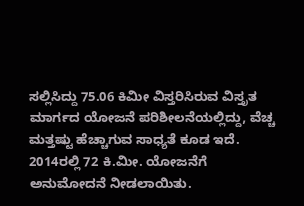ಸಲ್ಲಿಸಿದ್ದು 75.06 ಕಿಮೀ ವಿಸ್ತರಿಸಿರುವ ವಿಸ್ತೃತ ಮಾರ್ಗದ ಯೋಜನೆ ಪರಿಶೀಲನೆಯಲ್ಲಿದ್ದು, ವೆಚ್ಚ ಮತ್ತಷ್ಟು ಹೆಚ್ಚಾಗುವ ಸಾಧ್ಯತೆ ಕೂಡ ಇದೆ.
2014ರಲ್ಲಿ 72 ಕಿ.ಮೀ. ಯೋಜನೆಗೆ ಅನುಮೋದನೆ ನೀಡಲಾಯಿತು.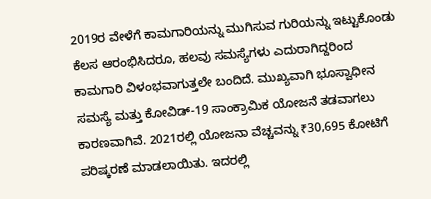2019ರ ವೇಳೆಗೆ ಕಾಮಗಾರಿಯನ್ನು ಮುಗಿಸುವ ಗುರಿಯನ್ನು ಇಟ್ಟುಕೊಂಡು ಕೆಲಸ ಆರಂಭಿಸಿದರೂ, ಹಲವು ಸಮಸ್ಯೆಗಳು ಎದುರಾಗಿದ್ದರಿಂದ ಕಾಮಗಾರಿ ವಿಳಂಭವಾಗುತ್ತಲೇ ಬಂದಿದೆ. ಮುಖ್ಯವಾಗಿ ಭೂಸ್ವಾಧೀನ ಸಮಸ್ಯೆ ಮತ್ತು ಕೋವಿಡ್-19 ಸಾಂಕ್ರಾಮಿಕ ಯೋಜನೆ ತಡವಾಗಲು ಕಾರಣವಾಗಿವೆ. 2021ರಲ್ಲಿ ಯೋಜನಾ ವೆಚ್ಚವನ್ನು ₹30,695 ಕೋಟಿಗೆ ಪರಿಷ್ಕರಣೆ ಮಾಡಲಾಯಿತು. ಇದರಲ್ಲಿ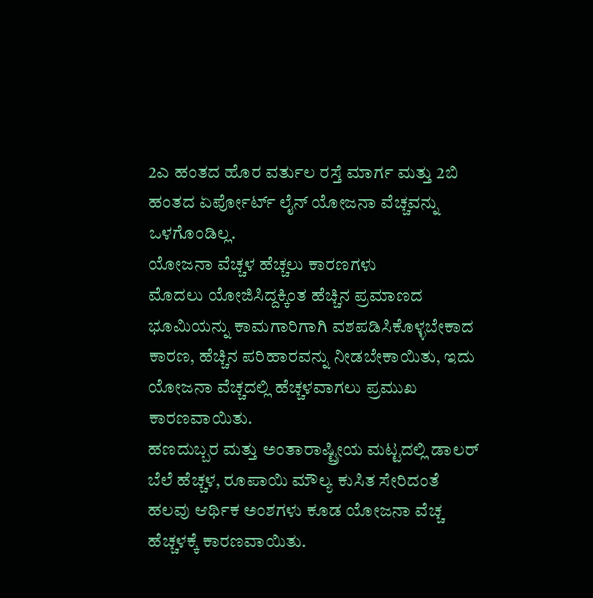2ಎ ಹಂತದ ಹೊರ ವರ್ತುಲ ರಸ್ತೆ ಮಾರ್ಗ ಮತ್ತು 2ಬಿ ಹಂತದ ಏರ್ಪೋರ್ಟ್ ಲೈನ್ ಯೋಜನಾ ವೆಚ್ಚವನ್ನು ಒಳಗೊಂಡಿಲ್ಲ.
ಯೋಜನಾ ವೆಚ್ಚಳ ಹೆಚ್ಚಲು ಕಾರಣಗಳು
ಮೊದಲು ಯೋಜಿಸಿದ್ದಕ್ಕಿಂತ ಹೆಚ್ಚಿನ ಪ್ರಮಾಣದ ಭೂಮಿಯನ್ನು ಕಾಮಗಾರಿಗಾಗಿ ವಶಪಡಿಸಿಕೊಳ್ಳಬೇಕಾದ ಕಾರಣ, ಹೆಚ್ಚಿನ ಪರಿಹಾರವನ್ನು ನೀಡಬೇಕಾಯಿತು, ಇದು ಯೋಜನಾ ವೆಚ್ಚದಲ್ಲಿ ಹೆಚ್ಚಳವಾಗಲು ಪ್ರಮುಖ ಕಾರಣವಾಯಿತು.
ಹಣದುಬ್ಬರ ಮತ್ತು ಅಂತಾರಾಷ್ಟ್ರೀಯ ಮಟ್ಟದಲ್ಲಿ ಡಾಲರ್ ಬೆಲೆ ಹೆಚ್ಚಳ, ರೂಪಾಯಿ ಮೌಲ್ಯ ಕುಸಿತ ಸೇರಿದಂತೆ ಹಲವು ಆರ್ಥಿಕ ಅಂಶಗಳು ಕೂಡ ಯೋಜನಾ ವೆಚ್ಚ ಹೆಚ್ಚಳಕ್ಕೆ ಕಾರಣವಾಯಿತು.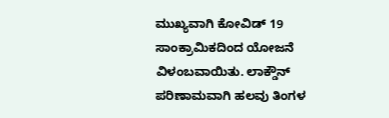ಮುಖ್ಯವಾಗಿ ಕೋವಿಡ್ 19 ಸಾಂಕ್ರಾಮಿಕದಿಂದ ಯೋಜನೆ ವಿಳಂಬವಾಯಿತು. ಲಾಕ್ಡೌನ್ ಪರಿಣಾಮವಾಗಿ ಹಲವು ತಿಂಗಳ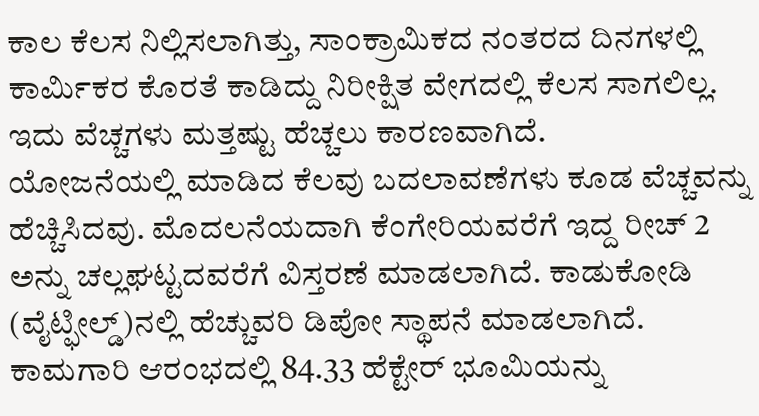ಕಾಲ ಕೆಲಸ ನಿಲ್ಲಿಸಲಾಗಿತ್ತು, ಸಾಂಕ್ರಾಮಿಕದ ನಂತರದ ದಿನಗಳಲ್ಲಿ ಕಾರ್ಮಿಕರ ಕೊರತೆ ಕಾಡಿದ್ದು ನಿರೀಕ್ಷಿತ ವೇಗದಲ್ಲಿ ಕೆಲಸ ಸಾಗಲಿಲ್ಲ. ಇದು ವೆಚ್ಚಗಳು ಮತ್ತಷ್ಟು ಹೆಚ್ಚಲು ಕಾರಣವಾಗಿದೆ.
ಯೋಜನೆಯಲ್ಲಿ ಮಾಡಿದ ಕೆಲವು ಬದಲಾವಣೆಗಳು ಕೂಡ ವೆಚ್ಚವನ್ನು ಹೆಚ್ಚಿಸಿದವು. ಮೊದಲನೆಯದಾಗಿ ಕೆಂಗೇರಿಯವರೆಗೆ ಇದ್ದ ರೀಚ್ 2 ಅನ್ನು ಚಲ್ಲಘಟ್ಟದವರೆಗೆ ವಿಸ್ತರಣೆ ಮಾಡಲಾಗಿದೆ. ಕಾಡುಕೋಡಿ (ವೈಟ್ಫೀಲ್ಡ್)ನಲ್ಲಿ ಹೆಚ್ಚುವರಿ ಡಿಪೋ ಸ್ಥಾಪನೆ ಮಾಡಲಾಗಿದೆ.
ಕಾಮಗಾರಿ ಆರಂಭದಲ್ಲಿ 84.33 ಹೆಕ್ಟೇರ್ ಭೂಮಿಯನ್ನು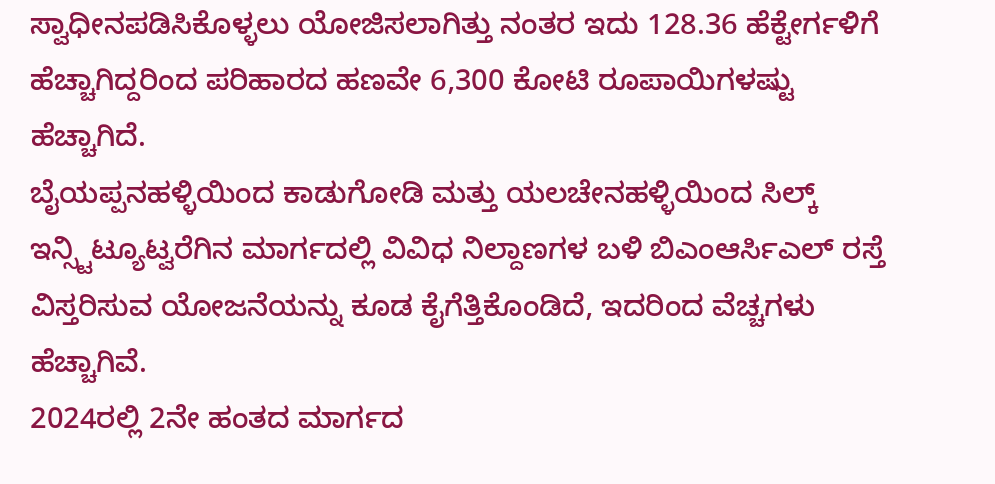ಸ್ವಾಧೀನಪಡಿಸಿಕೊಳ್ಳಲು ಯೋಜಿಸಲಾಗಿತ್ತು ನಂತರ ಇದು 128.36 ಹೆಕ್ಟೇರ್ಗಳಿಗೆ ಹೆಚ್ಚಾಗಿದ್ದರಿಂದ ಪರಿಹಾರದ ಹಣವೇ 6,300 ಕೋಟಿ ರೂಪಾಯಿಗಳಷ್ಟು ಹೆಚ್ಚಾಗಿದೆ.
ಬೈಯಪ್ಪನಹಳ್ಳಿಯಿಂದ ಕಾಡುಗೋಡಿ ಮತ್ತು ಯಲಚೇನಹಳ್ಳಿಯಿಂದ ಸಿಲ್ಕ್ ಇನ್ಸ್ಟಿಟ್ಯೂಟ್ವರೆಗಿನ ಮಾರ್ಗದಲ್ಲಿ ವಿವಿಧ ನಿಲ್ದಾಣಗಳ ಬಳಿ ಬಿಎಂಆರ್ಸಿಎಲ್ ರಸ್ತೆ ವಿಸ್ತರಿಸುವ ಯೋಜನೆಯನ್ನು ಕೂಡ ಕೈಗೆತ್ತಿಕೊಂಡಿದೆ, ಇದರಿಂದ ವೆಚ್ಚಗಳು ಹೆಚ್ಚಾಗಿವೆ.
2024ರಲ್ಲಿ 2ನೇ ಹಂತದ ಮಾರ್ಗದ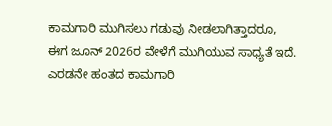ಕಾಮಗಾರಿ ಮುಗಿಸಲು ಗಡುವು ನೀಡಲಾಗಿತ್ತಾದರೂ, ಈಗ ಜೂನ್ 2026ರ ವೇಳೆಗೆ ಮುಗಿಯುವ ಸಾಧ್ಯತೆ ಇದೆ. ಎರಡನೇ ಹಂತದ ಕಾಮಗಾರಿ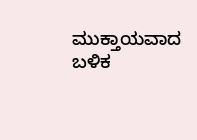ಮುಕ್ತಾಯವಾದ ಬಳಿಕ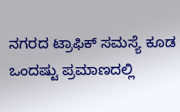ನಗರದ ಟ್ರಾಫಿಕ್ ಸಮಸ್ಯೆ ಕೂಡ ಒಂದಷ್ಟು ಪ್ರಮಾಣದಲ್ಲಿ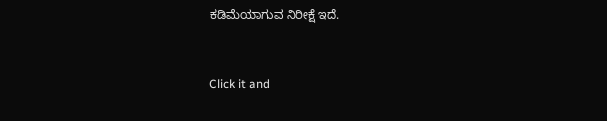ಕಡಿಮೆಯಾಗುವ ನಿರೀಕ್ಷೆ ಇದೆ.


Click it and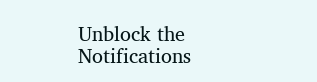Unblock the Notifications